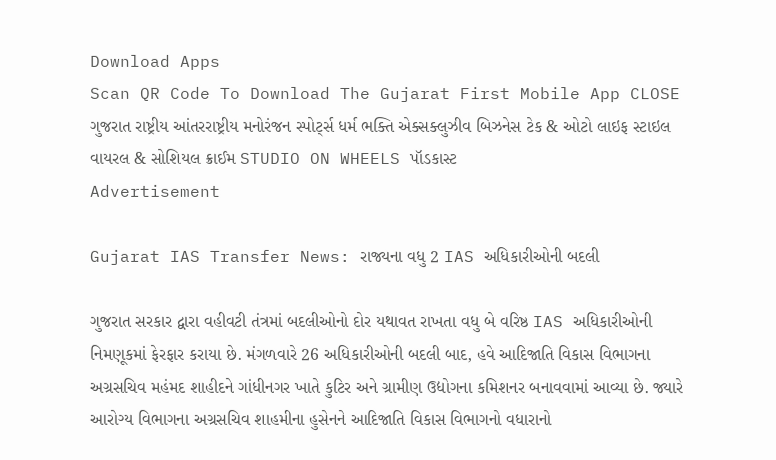Download Apps
Scan QR Code To Download The Gujarat First Mobile App CLOSE
ગુજરાત રાષ્ટ્રીય આંતરરાષ્ટ્રીય મનોરંજન સ્પોર્ટ્સ ધર્મ ભક્તિ એક્સક્લુઝીવ બિઝનેસ ટેક & ઓટો લાઇફ સ્ટાઇલ વાયરલ & સોશિયલ ક્રાઈમ STUDIO ON WHEELS પૉડકાસ્ટ
Advertisement

Gujarat IAS Transfer News: રાજ્યના વધુ 2 IAS અધિકારીઓની બદલી

ગુજરાત સરકાર દ્વારા વહીવટી તંત્રમાં બદલીઓનો દોર યથાવત રાખતા વધુ બે વરિષ્ઠ IAS અધિકારીઓની નિમણૂકમાં ફેરફાર કરાયા છે. મંગળવારે 26 અધિકારીઓની બદલી બાદ, હવે આદિજાતિ વિકાસ વિભાગના અગ્રસચિવ મહંમદ શાહીદને ગાંધીનગર ખાતે કુટિર અને ગ્રામીણ ઉદ્યોગના કમિશનર બનાવવામાં આવ્યા છે. જ્યારે આરોગ્ય વિભાગના અગ્રસચિવ શાહમીના હુસેનને આદિજાતિ વિકાસ વિભાગનો વધારાનો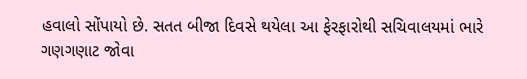હવાલો સોંપાયો છે. સતત બીજા દિવસે થયેલા આ ફેરફારોથી સચિવાલયમાં ભારે ગણગણાટ જોવા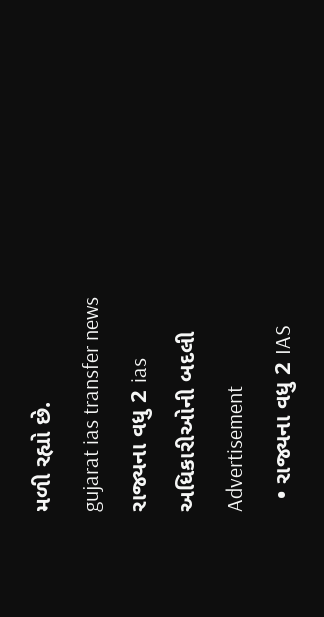મળી રહ્યો છે.
gujarat ias transfer news  રાજ્યના વધુ 2 ias અધિકારીઓની બદલી
Advertisement
  • રાજ્યના વધુ 2 IAS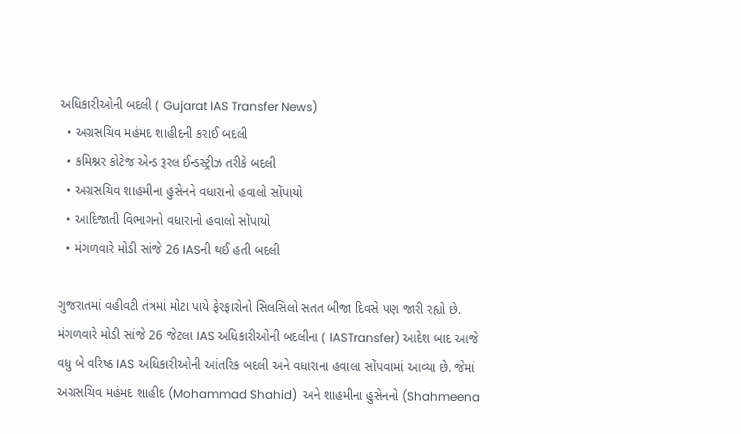અધિકારીઓની બદલી ( Gujarat IAS Transfer News)
  • અગ્રસચિવ મહંમદ શાહીદની કરાઈ બદલી
  • કમિશ્નર કોટેજ એન્ડ રૂરલ ઈન્ડસ્ટ્રીઝ તરીકે બદલી
  • અગ્રસચિવ શાહમીના હુસેનને વધારાનો હવાલો સોંપાયો
  • આદિજાતી વિભાગનો વધારાનો હવાલો સોંપાયો
  • મંગળવારે મોડી સાંજે 26 IASની થઈ હતી બદલી

ગુજરાતમાં વહીવટી તંત્રમાં મોટા પાયે ફેરફારોનો સિલસિલો સતત બીજા દિવસે પણ જારી રહ્યો છે. મંગળવારે મોડી સાંજે 26 જેટલા IAS અધિકારીઓની બદલીના ( IASTransfer) આદેશ બાદ આજે વધુ બે વરિષ્ઠ IAS અધિકારીઓની આંતરિક બદલી અને વધારાના હવાલા સોંપવામાં આવ્યા છે. જેમાં અગ્રસચિવ મહંમદ શાહીદ (Mohammad Shahid)  અને શાહમીના હુસેનનો (Shahmeena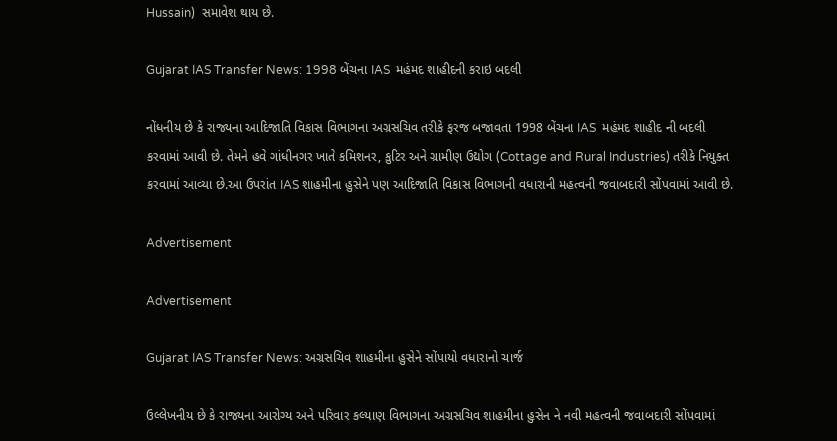Hussain)  સમાવેશ થાય છે.

Gujarat IAS Transfer News: 1998 બેંચના IAS  મહંમદ શાહીદની કરાઇ બદલી

નોંધનીય છે કે રાજ્યના આદિજાતિ વિકાસ વિભાગના અગ્રસચિવ તરીકે ફરજ બજાવતા 1998 બેંચના IAS  મહંમદ શાહીદ ની બદલી કરવામાં આવી છે. તેમને હવે ગાંધીનગર ખાતે કમિશનર, કુટિર અને ગ્રામીણ ઉદ્યોગ (Cottage and Rural Industries) તરીકે નિયુક્ત કરવામાં આવ્યા છે.આ ઉપરાંત IAS શાહમીના હુસેને પણ આદિજાતિ વિકાસ વિભાગની વધારાની મહત્વની જવાબદારી સોંપવામાં આવી છે.

Advertisement

Advertisement

Gujarat IAS Transfer News: અગ્રસચિવ શાહમીના હુસેને સોંપાયો વધારાનો ચાર્જ

ઉલ્લેખનીય છે કે રાજ્યના આરોગ્ય અને પરિવાર કલ્યાણ વિભાગના અગ્રસચિવ શાહમીના હુસેન ને નવી મહત્વની જવાબદારી સોંપવામાં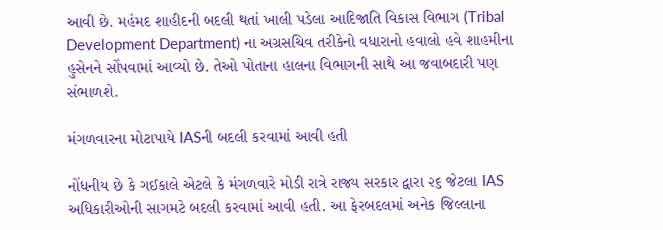આવી છે. મહંમદ શાહીદની બદલી થતાં ખાલી પડેલા આદિજાતિ વિકાસ વિભાગ (Tribal Development Department) ના અગ્રસચિવ તરીકેનો વધારાનો હવાલો હવે શાહમીના હુસેનને સોંપવામાં આવ્યો છે. તેઓ પોતાના હાલના વિભાગની સાથે આ જવાબદારી પણ સંભાળશે.

મંગળવારના મોટાપાયે IASની બદલી કરવામાં આવી હતી

નોંધનીય છે કે ગઈકાલે એટલે કે મંગળવારે મોડી રાત્રે રાજ્ય સરકાર દ્વારા ૨૬ જેટલા IAS અધિકારીઓની સાગમટે બદલી કરવામાં આવી હતી. આ ફેરબદલમાં અનેક જિલ્લાના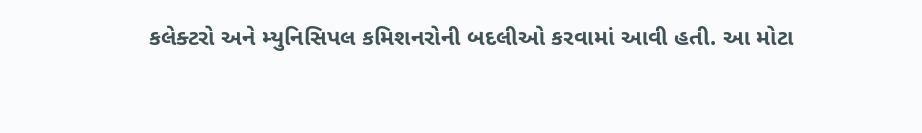કલેક્ટરો અને મ્યુનિસિપલ કમિશનરોની બદલીઓ કરવામાં આવી હતી. આ મોટા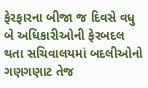ફેરફારના બીજા જ દિવસે વધુ બે અધિકારીઓની ફેરબદલ થતા સચિવાલયમાં બદલીઓનો ગણગણાટ તેજ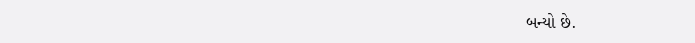બન્યો છે.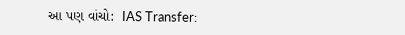આ પણ વાંચો:  IAS Transfer: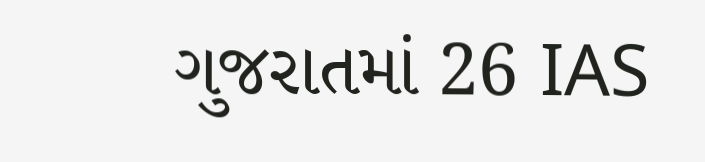ગુજરાતમાં 26 IAS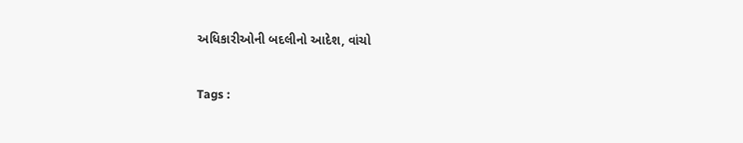અધિકારીઓની બદલીનો આદેશ, વાંચો

Tags :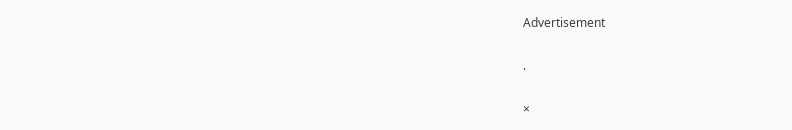Advertisement

.

×